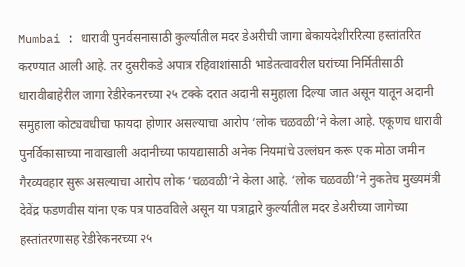Mumbai : धारावी पुनर्वसनासाठी कुर्ल्यातील मदर डेअरीची जागा बेकायदेशीररित्या हस्तांतरित करण्यात आली आहे. तर दुसरीकडे अपात्र रहिवाशांसाठी भाडेतत्वावरील घरांच्या निर्मितीसाठी धारावीबाहेरील जागा रेडीरेकनरच्या २५ टक्के दरात अदानी समुहाला दिल्या जात असून यातून अदानी समुहाला कोट्यवधीचा फायदा होणार असल्याचा आरोप ‘लोक चळवळी’ने केला आहे. एकूणच धारावी पुनर्विकासाच्या नावाखाली अदानीच्या फायद्यासाठी अनेक नियमांचे उल्लंघन करू एक मोठा जमीन गैरव्यवहार सुरू असल्याचा आरोप लोक ‘चळवळी’ने केला आहे. ‘लोक चळवळी’ने नुकतेच मुख्यमंत्री देवेंद्र फडणवीस यांना एक पत्र पाठवविले असून या पत्राद्वारे कुर्ल्यातील मदर डेअरीच्या जागेच्या हस्तांतरणासह रेडीरेकनरच्या २५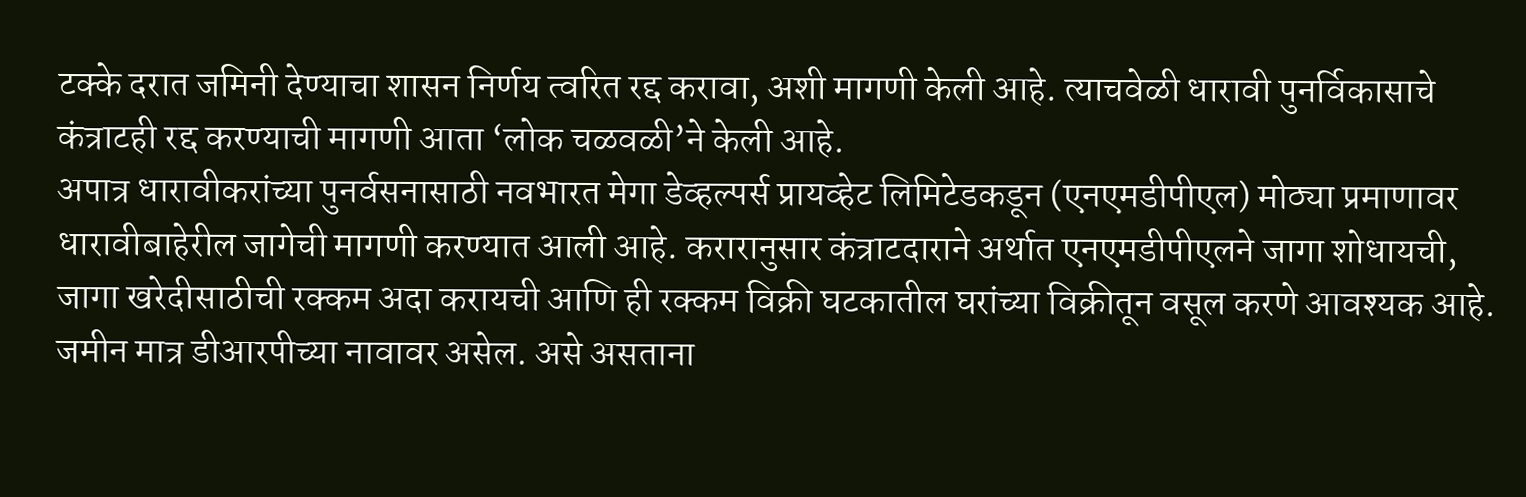टक्के दरात जमिनी देण्याचा शासन निर्णय त्वरित रद्द करावा, अशी मागणी केली आहे. त्याचवेळी धारावी पुनर्विकासाचे कंत्राटही रद्द करण्याची मागणी आता ‘लोक चळवळी’ने केली आहे.
अपात्र धारावीकरांच्या पुनर्वसनासाठी नवभारत मेगा डेव्हल्पर्स प्रायव्हेट लिमिटेडकडून (एनएमडीपीएल) मोठ्या प्रमाणावर धारावीबाहेरील जागेची मागणी करण्यात आली आहे. करारानुसार कंत्राटदाराने अर्थात एनएमडीपीएलने जागा शोधायची, जागा खरेदीसाठीची रक्कम अदा करायची आणि ही रक्कम विक्री घटकातील घरांच्या विक्रीतून वसूल करणे आवश्यक आहे. जमीन मात्र डीआरपीच्या नावावर असेल. असे असताना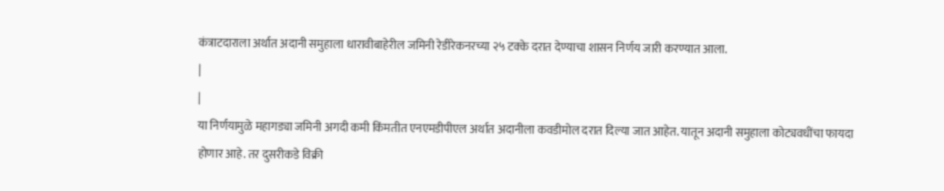कंत्राटदाराला अर्थात अदानी समुहाला धारावीबाहेरील जमिनी रेडीरेकनरच्या २५ टक्के दरात देण्याचा शासन निर्णय जारी करण्यात आला.
|
|
या निर्णयामुळे महागड्या जमिनी अगदी कमी किंमतीत एनएमडीपीएल अर्थात अदानीला कवडीमोल दरात दिल्या जात आहेत. यातून अदानी समुहाला कोट्यवधींचा फायदा होणार आहे. तर दुसरीकडे विक्री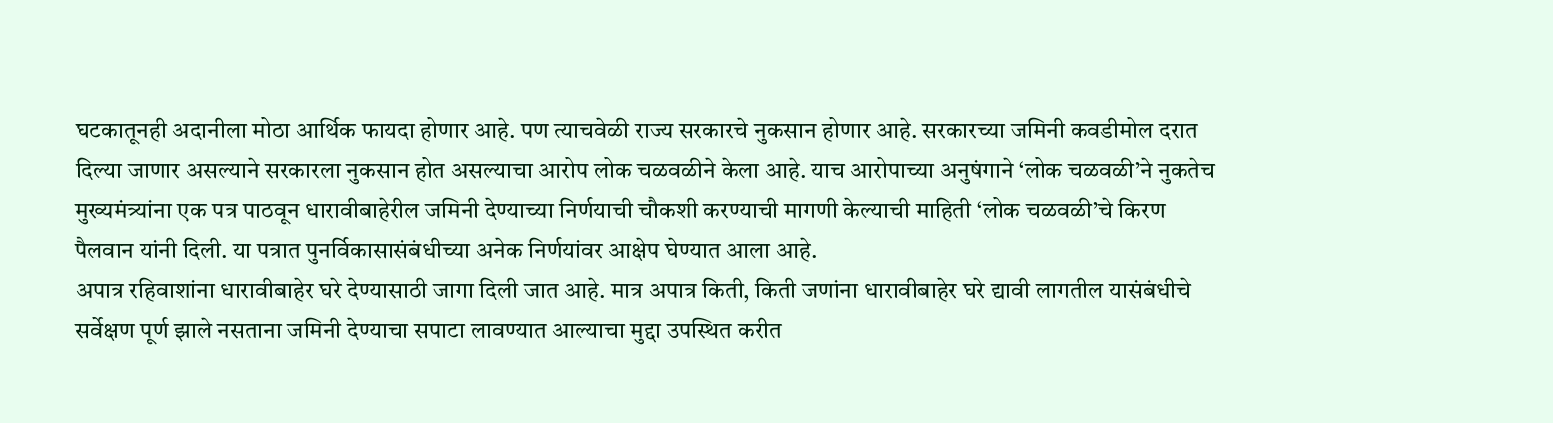घटकातूनही अदानीला मोठा आर्थिक फायदा होणार आहे. पण त्याचवेळी राज्य सरकारचे नुकसान होणार आहे. सरकारच्या जमिनी कवडीमोल दरात दिल्या जाणार असल्याने सरकारला नुकसान होत असल्याचा आरोप लोक चळवळीने केला आहे. याच आरोपाच्या अनुषंगाने ‘लोक चळवळी’ने नुकतेच मुख्यमंत्र्यांना एक पत्र पाठवून धारावीबाहेरील जमिनी देण्याच्या निर्णयाची चौकशी करण्याची मागणी केल्याची माहिती ‘लोक चळवळी’चे किरण पैलवान यांनी दिली. या पत्रात पुनर्विकासासंबंधीच्या अनेक निर्णयांवर आक्षेप घेण्यात आला आहे.
अपात्र रहिवाशांना धारावीबाहेर घरे देण्यासाठी जागा दिली जात आहे. मात्र अपात्र किती, किती जणांना धारावीबाहेर घरे द्यावी लागतील यासंबंधीचे सर्वेक्षण पूर्ण झाले नसताना जमिनी देण्याचा सपाटा लावण्यात आल्याचा मुद्दा उपस्थित करीत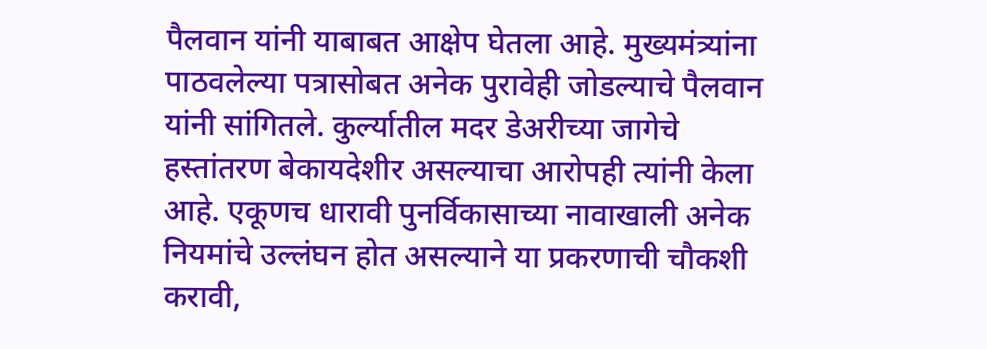पैलवान यांनी याबाबत आक्षेप घेतला आहे. मुख्यमंत्र्यांना पाठवलेल्या पत्रासोबत अनेक पुरावेही जोडल्याचे पैलवान यांनी सांगितले. कुर्ल्यातील मदर डेअरीच्या जागेचे हस्तांतरण बेकायदेशीर असल्याचा आरोपही त्यांनी केला आहे. एकूणच धारावी पुनर्विकासाच्या नावाखाली अनेक नियमांचे उल्लंघन होत असल्याने या प्रकरणाची चौकशी करावी,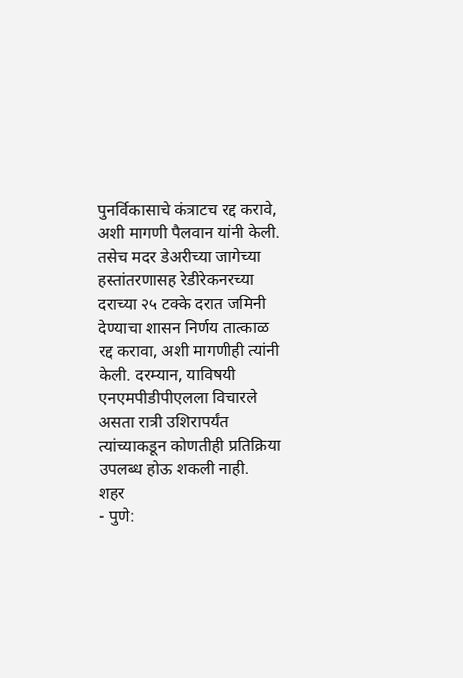पुनर्विकासाचे कंत्राटच रद्द करावे, अशी मागणी पैलवान यांनी केली. तसेच मदर डेअरीच्या जागेच्या हस्तांतरणासह रेडीरेकनरच्या दराच्या २५ टक्के दरात जमिनी देण्याचा शासन निर्णय तात्काळ रद्द करावा, अशी मागणीही त्यांनी केली. दरम्यान, याविषयी एनएमपीडीपीएलला विचारले असता रात्री उशिरापर्यंत त्यांच्याकडून कोणतीही प्रतिक्रिया उपलब्ध होऊ शकली नाही.
शहर
- पुणे: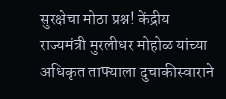सुरक्षेचा मोठा प्रश्न! केंद्रीय राज्यमंत्री मुरलीधर मोहोळ यांच्या अधिकृत ताफ्याला दुचाकीस्वाराने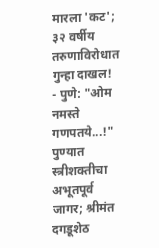मारला 'कट'; ३२ वर्षीय तरुणाविरोधात गुन्हा दाखल!
- पुणे: "ओम नमस्ते गणपतये...!" पुण्यात स्त्रीशक्तीचा अभूतपूर्व जागर; श्रीमंत दगडूशेठ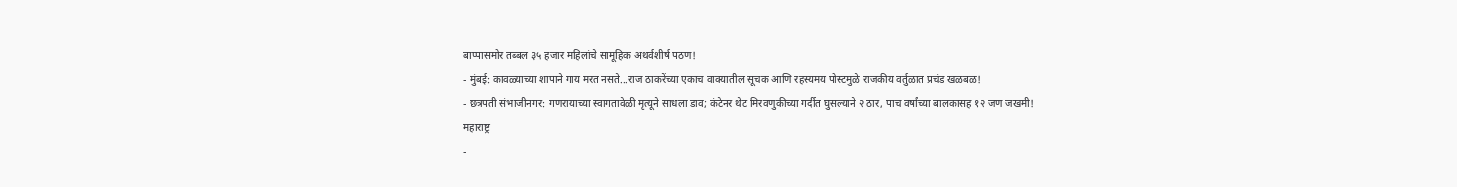बाप्पासमोर तब्बल ३५ हजार महिलांचे सामूहिक अथर्वशीर्ष पठण!
- मुंबई: कावळ्याच्या शापाने गाय मरत नसते...राज ठाकरेंच्या एकाच वाक्यातील सूचक आणि रहस्यमय पोस्टमुळे राजकीय वर्तुळात प्रचंड खळबळ!
- छत्रपती संभाजीनगर: गणरायाच्या स्वागतावेळी मृत्यूने साधला डाव; कंटेनर थेट मिरवणुकीच्या गर्दीत घुसल्याने २ ठार, पाच वर्षांच्या बालकासह १२ जण जखमी!
महाराष्ट्र
-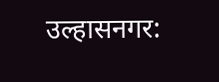उल्हासनगर: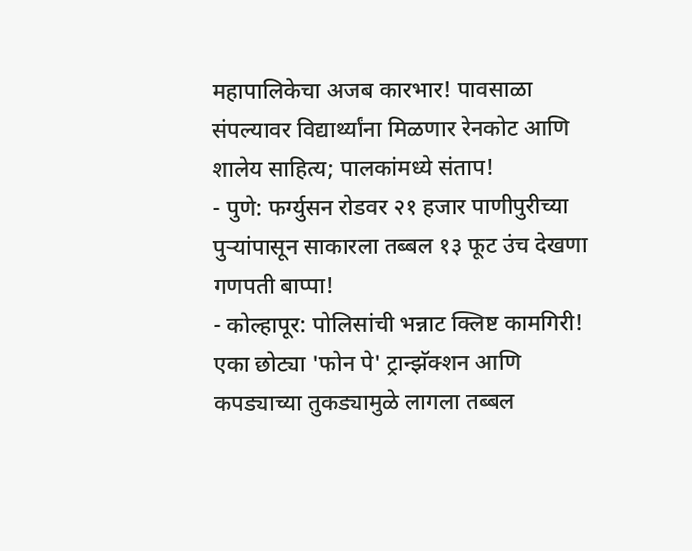महापालिकेचा अजब कारभार! पावसाळा संपल्यावर विद्यार्थ्यांना मिळणार रेनकोट आणि शालेय साहित्य; पालकांमध्ये संताप!
- पुणे: फर्ग्युसन रोडवर २१ हजार पाणीपुरीच्या पुऱ्यांपासून साकारला तब्बल १३ फूट उंच देखणा गणपती बाप्पा!
- कोल्हापूर: पोलिसांची भन्नाट क्लिष्ट कामगिरी! एका छोट्या 'फोन पे' ट्रान्झॅक्शन आणि कपड्याच्या तुकड्यामुळे लागला तब्बल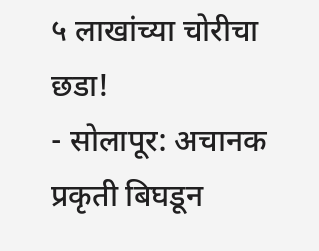५ लाखांच्या चोरीचा छडा!
- सोलापूर: अचानक प्रकृती बिघडून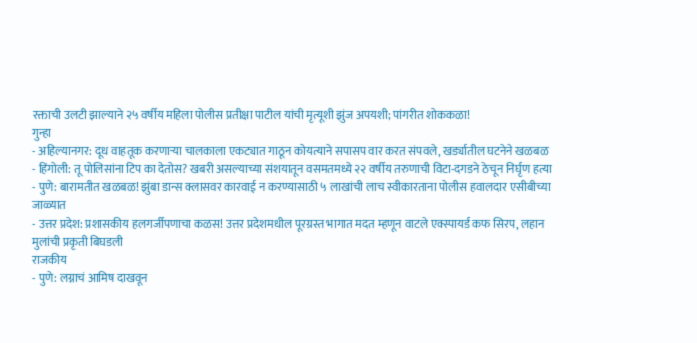रक्ताची उलटी झाल्याने २५ वर्षीय महिला पोलीस प्रतीक्षा पाटील यांची मृत्यूशी झुंज अपयशी; पांगरीत शोककळा!
गुन्हा
- अहिल्यानगर: दूध वाहतूक करणाऱ्या चालकाला एकट्यात गाठून कोयत्याने सपासप वार करत संपवले, खर्ड्यातील घटनेने खळबळ
- हिंगोली: तू पोलिसांना टिप का देतोस? खबरी असल्याच्या संशयातून वसमतमध्ये २२ वर्षीय तरुणाची विटा-दगडने ठेचून निर्घृण हत्या
- पुणे: बारामतीत खळबळ! झुंबा डान्स क्लासवर कारवाई न करण्यासाठी ५ लाखांची लाच स्वीकारताना पोलीस हवालदार एसीबीच्या जाळ्यात
- उत्तर प्रदेश: प्रशासकीय हलगर्जीपणाचा कळस! उत्तर प्रदेशमधील पूरग्रस्त भागात मदत म्हणून वाटले एक्स्पायर्ड कफ सिरप, लहान मुलांची प्रकृती बिघडली
राजकीय
- पुणे: लग्नाचं आमिष दाखवून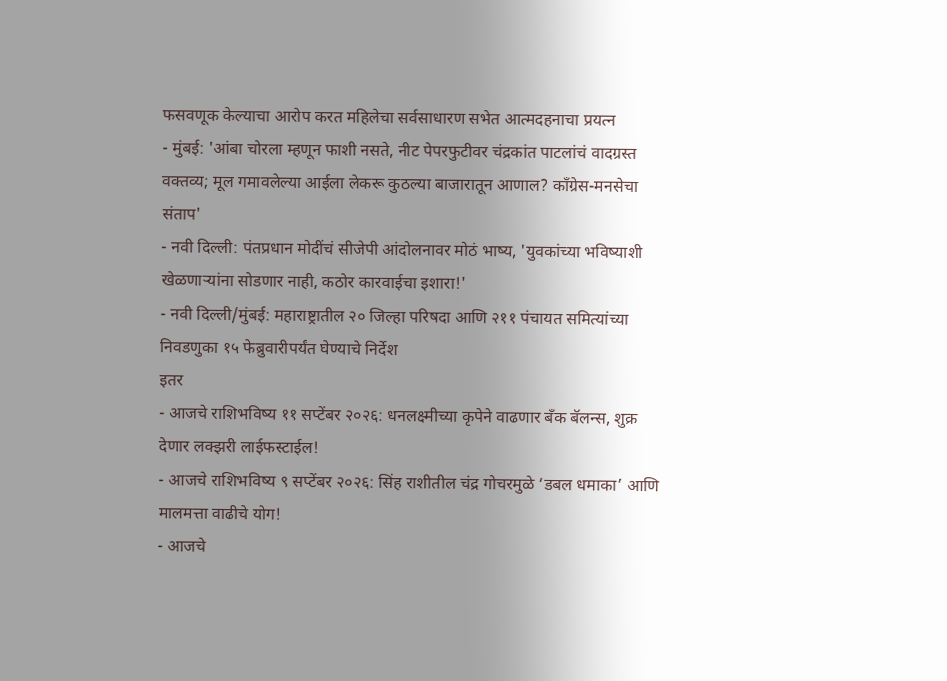फसवणूक केल्याचा आरोप करत महिलेचा सर्वसाधारण सभेत आत्मदहनाचा प्रयत्न
- मुंबई: 'आंबा चोरला म्हणून फाशी नसते, नीट पेपरफुटीवर चंद्रकांत पाटलांचं वादग्रस्त वक्तव्य; मूल गमावलेल्या आईला लेकरू कुठल्या बाजारातून आणाल? काँग्रेस-मनसेचा संताप'
- नवी दिल्ली: पंतप्रधान मोदींचं सीजेपी आंदोलनावर मोठं भाष्य, 'युवकांच्या भविष्याशी खेळणाऱ्यांना सोडणार नाही, कठोर कारवाईचा इशारा!'
- नवी दिल्ली/मुंबई: महाराष्ट्रातील २० जिल्हा परिषदा आणि २११ पंचायत समित्यांच्या निवडणुका १५ फेब्रुवारीपर्यंत घेण्याचे निर्देश
इतर
- आजचे राशिभविष्य ११ सप्टेंबर २०२६: धनलक्ष्मीच्या कृपेने वाढणार बँक बॅलन्स, शुक्र देणार लक्झरी लाईफस्टाईल!
- आजचे राशिभविष्य ९ सप्टेंबर २०२६: सिंह राशीतील चंद्र गोचरमुळे ‘डबल धमाका’ आणि मालमत्ता वाढीचे योग!
- आजचे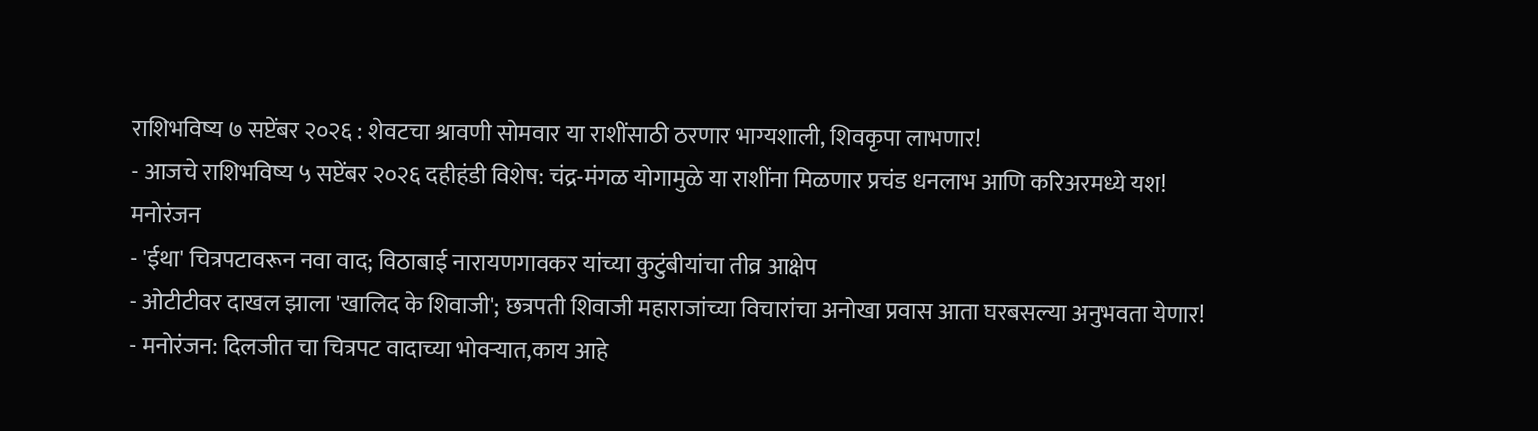राशिभविष्य ७ सप्टेंबर २०२६ : शेवटचा श्रावणी सोमवार या राशींसाठी ठरणार भाग्यशाली, शिवकृपा लाभणार!
- आजचे राशिभविष्य ५ सप्टेंबर २०२६ दहीहंडी विशेष: चंद्र-मंगळ योगामुळे या राशींना मिळणार प्रचंड धनलाभ आणि करिअरमध्ये यश!
मनोरंजन
- 'ईथा' चित्रपटावरून नवा वाद; विठाबाई नारायणगावकर यांच्या कुटुंबीयांचा तीव्र आक्षेप
- ओटीटीवर दाखल झाला 'खालिद के शिवाजी'; छत्रपती शिवाजी महाराजांच्या विचारांचा अनोखा प्रवास आता घरबसल्या अनुभवता येणार!
- मनोरंजन: दिलजीत चा चित्रपट वादाच्या भोवऱ्यात,काय आहे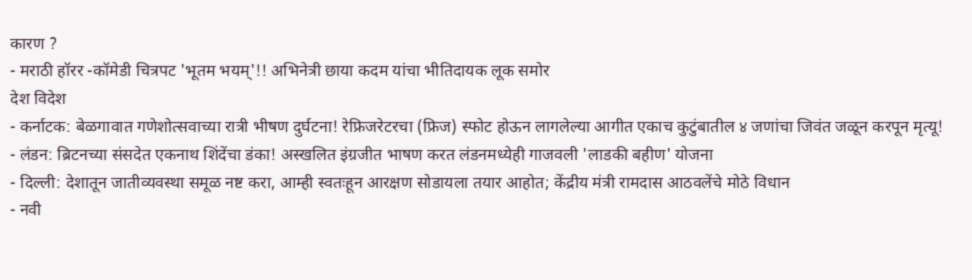कारण ?
- मराठी हॉरर -कॉमेडी चित्रपट 'भूतम भयम्'!! अभिनेत्री छाया कदम यांचा भीतिदायक लूक समोर
देश विदेश
- कर्नाटक: बेळगावात गणेशोत्सवाच्या रात्री भीषण दुर्घटना! रेफ्रिजरेटरचा (फ्रिज) स्फोट होऊन लागलेल्या आगीत एकाच कुटुंबातील ४ जणांचा जिवंत जळून करपून मृत्यू!
- लंडन: ब्रिटनच्या संसदेत एकनाथ शिंदेंचा डंका! अस्खलित इंग्रजीत भाषण करत लंडनमध्येही गाजवली 'लाडकी बहीण' योजना
- दिल्ली: देशातून जातीव्यवस्था समूळ नष्ट करा, आम्ही स्वतःहून आरक्षण सोडायला तयार आहोत; केंद्रीय मंत्री रामदास आठवलेंचे मोठे विधान
- नवी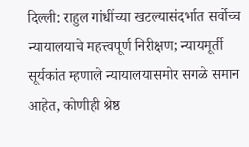दिल्ली: राहुल गांधींच्या खटल्यासंदर्भात सर्वोच्च न्यायालयाचे महत्त्वपूर्ण निरीक्षण; न्यायमूर्ती सूर्यकांत म्हणाले न्यायालयासमोर सगळे समान आहेत, कोणीही श्रेष्ठ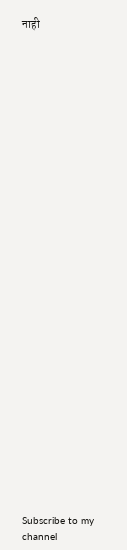नाही






























Subscribe to my channel